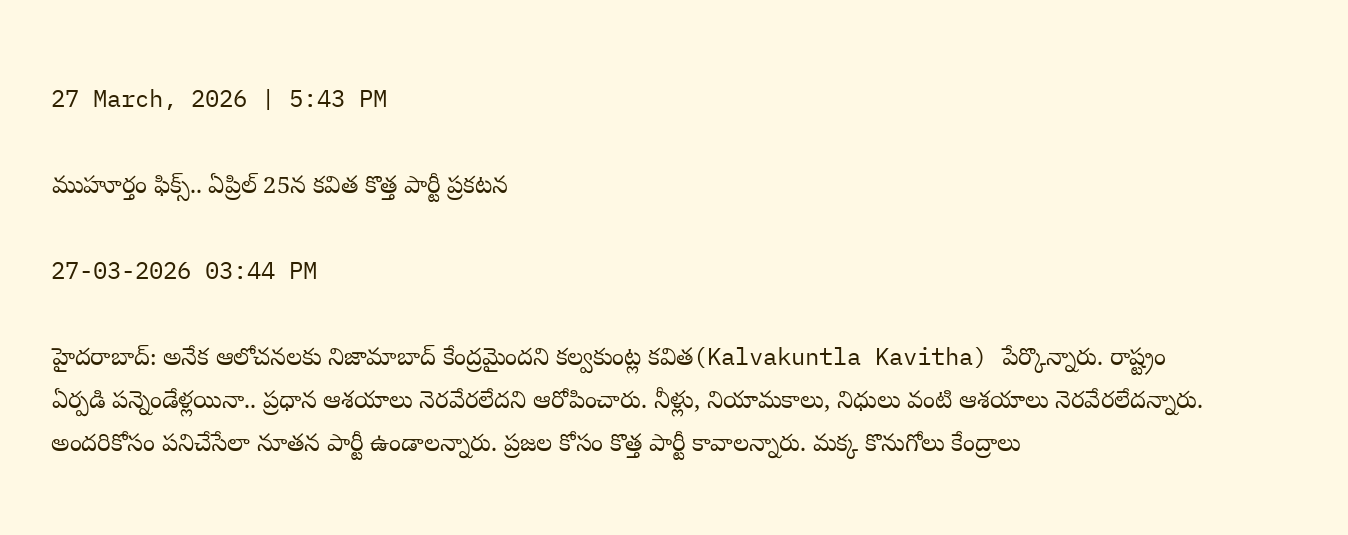27 March, 2026 | 5:43 PM

ముహూర్తం ఫిక్స్.. ఏప్రిల్ 25న కవిత కొత్త పార్టీ ప్రకటన

27-03-2026 03:44 PM

హైదరాబాద్: అనేక ఆలోచనలకు నిజామాబాద్ కేంద్రమైందని కల్వకుంట్ల కవిత(Kalvakuntla Kavitha) పేర్కొన్నారు. రాష్ట్రం ఏర్పడి పన్నెండేళ్లయినా.. ప్రధాన ఆశయాలు నెరవేరలేదని ఆరోపించారు. నీళ్లు, నియామకాలు, నిధులు వంటి ఆశయాలు నెరవేరలేదన్నారు. అందరికోసం పనిచేసేలా నూతన పార్టీ ఉండాలన్నారు. ప్రజల కోసం కొత్త పార్టీ కావాలన్నారు. మక్క కొనుగోలు కేంద్రాలు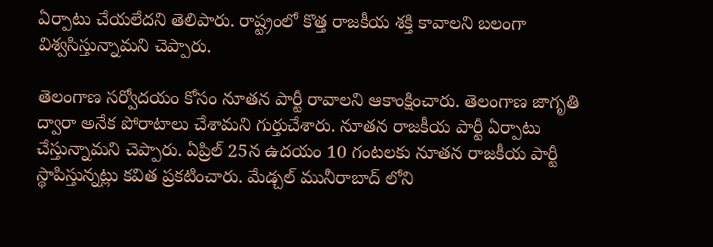ఏర్పాటు చేయలేదని తెలిపారు. రాష్ట్రంలో కొత్త రాజకీయ శక్తి కావాలని బలంగా విశ్వసిస్తున్నామని చెప్పారు.

తెలంగాణ సర్వోదయం కోసం నూతన పార్టీ రావాలని ఆకాంక్షించారు. తెలంగాణ జాగృతి ద్వారా అనేక పోరాటాలు చేశామని గుర్తుచేశారు. నూతన రాజకీయ పార్టీ ఏర్పాటు చేస్తున్నామని చెప్పారు. ఏప్రిల్ 25న ఉదయం 10 గంటలకు నూతన రాజకీయ పార్టీ స్థాపిస్తున్నట్లు కవిత ప్రకటించారు. మేడ్చల్ మునీరాబాద్ లోని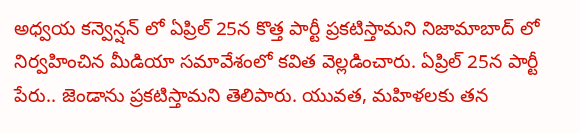అధ్వయ కన్వెన్షన్ లో ఏప్రిల్ 25న కొత్త పార్టీ ప్రకటిస్తామని నిజామాబాద్ లో నిర్వహించిన మీడియా సమావేశంలో కవిత వెల్లడించారు. ఏప్రిల్ 25న పార్టీ పేరు.. జెండాను ప్రకటిస్తామని తెలిపారు. యువత, మహిళలకు తన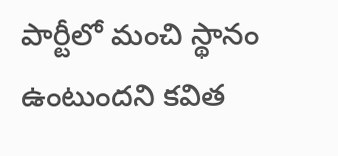పార్టీలో మంచి స్థానం ఉంటుందని కవిత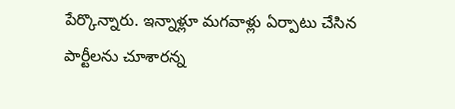పేర్కొన్నారు. ఇన్నాళ్లూ మగవాళ్లు ఏర్పాటు చేసిన పార్టీలను చూశారన్న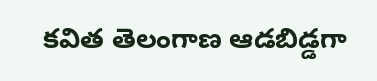కవిత తెలంగాణ ఆడబిడ్డగా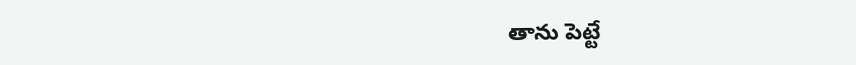తాను పెట్టే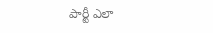పార్టీ ఎలా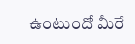ఉంటుందో మీరే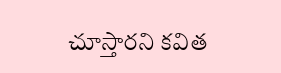చూస్తారని కవిత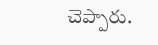చెప్పారు.